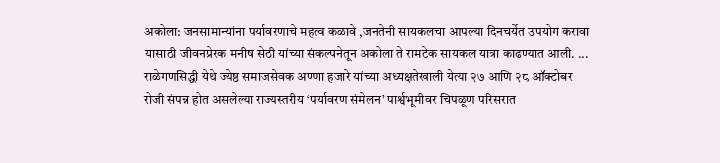अकोला: जनसामान्यांना पर्यावरणाचे महत्व कळावे ,जनतेनी सायकलचा आपल्या दिनचर्येत उपयोग करावा यासाठी जीवनप्रेरक मनीष सेठी यांच्या संकल्पनेतून अकोला ते रामटेक सायकल यात्रा काढण्यात आली. ...
राळेगणसिद्धी येथे ज्येष्ठ समाजसेवक अण्णा हजारे यांच्या अध्यक्षतेखाली येत्या २७ आणि २८ ऑक्टोबर रोजी संपन्न होत असलेल्या राज्यस्तरीय ‘पर्यावरण संमेलन’ पार्श्वभूमीवर चिपळूण परिसरात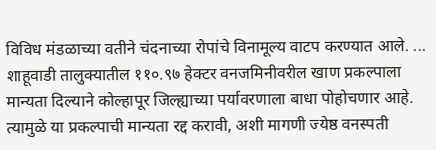विविध मंडळाच्या वतीने चंदनाच्या रोपांचे विनामूल्य वाटप करण्यात आले. ...
शाहूवाडी तालुक्यातील ११०.९७ हेक्टर वनजमिनीवरील खाण प्रकल्पाला मान्यता दिल्याने कोल्हापूर जिल्ह्याच्या पर्यावरणाला बाधा पोहोचणार आहे. त्यामुळे या प्रकल्पाची मान्यता रद्द करावी, अशी मागणी ज्येष्ठ वनस्पती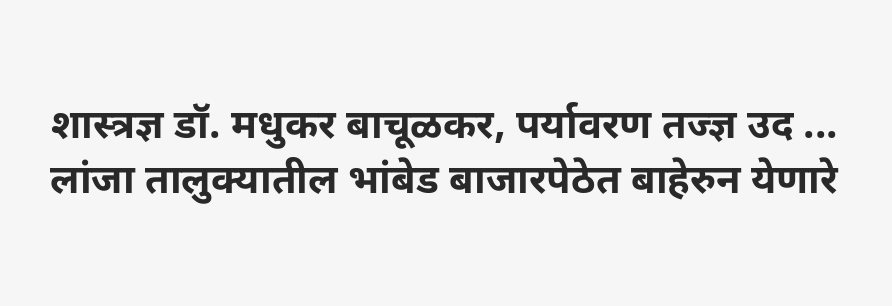शास्त्रज्ञ डॉ. मधुकर बाचूळकर, पर्यावरण तज्ज्ञ उद ...
लांजा तालुक्यातील भांबेड बाजारपेठेत बाहेरुन येणारे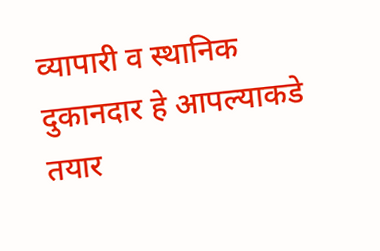व्यापारी व स्थानिक दुकानदार हे आपल्याकडे तयार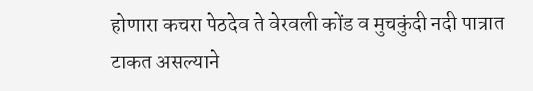होणारा कचरा पेठदेव ते वेरवली कोंड व मुचकुंदी नदी पात्रात टाकत असल्याने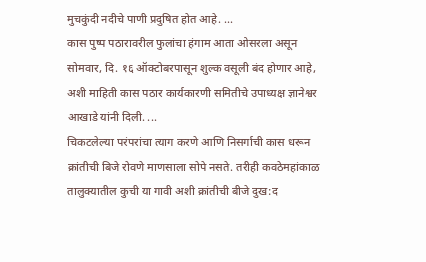मुचकुंदी नदीचे पाणी प्रदुषित होत आहे. ...
कास पुष्प पठारावरील फुलांचा हंगाम आता ओसरला असून सोमवार, दि. १६ ऑक्टोबरपासून शुल्क वसूली बंद होणार आहे, अशी माहिती कास पठार कार्यकारणी समितीचे उपाध्यक्ष ज्ञानेश्वर आखाडे यांनी दिली. ...
चिकटलेल्या परंपरांचा त्याग करणे आणि निसर्गाची कास धरून क्रांतीची बिजे रोवणे माणसाला सोपे नसते. तरीही कवठेमहांकाळ तालुक्यातील कुची या गावी अशी क्रांतीची बीजे दुख:द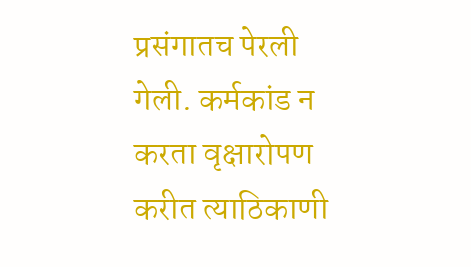प्रसंगातच पेरली गेली. कर्मकांड न करता वृक्षारोपण करीत त्याठिकाणी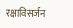रक्षाविसर्जन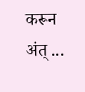करून अंत् ...